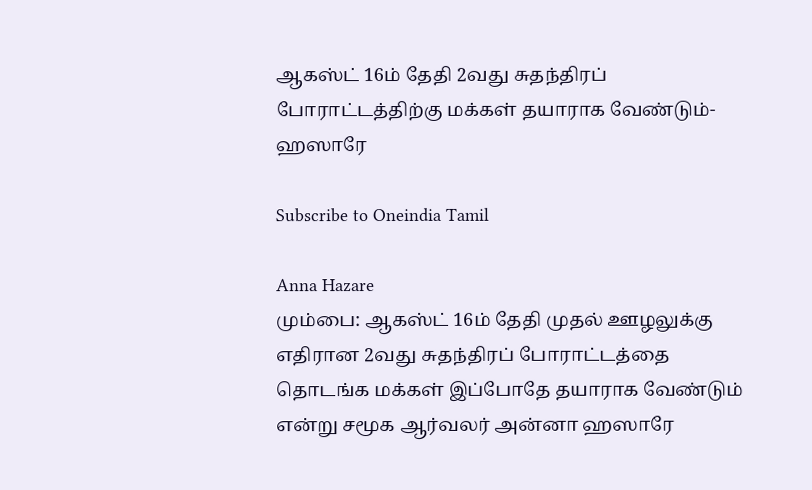ஆகஸ்ட் 16ம் தேதி 2வது சுதந்திரப் போராட்டத்திற்கு மக்கள் தயாராக வேண்டும்- ஹஸாரே

Subscribe to Oneindia Tamil

Anna Hazare
மும்பை: ஆகஸ்ட் 16ம் தேதி முதல் ஊழலுக்கு எதிரான 2வது சுதந்திரப் போராட்டத்தை தொடங்க மக்கள் இப்போதே தயாராக வேண்டும் என்று சமூக ஆர்வலர் அன்னா ஹஸாரே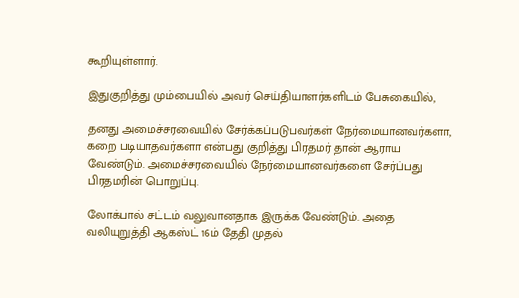கூறியுள்ளார்.

இதுகுறித்து மும்பையில் அவர் செய்தியாளர்களிடம் பேசுகையில்,

தனது அமைச்சரவையில் சேர்க்கப்படுபவர்கள் நேர்மையானவர்களா, கறை படியாதவர்களா என்பது குறித்து பிரதமர் தான் ஆராய வேண்டும். அமைச்சரவையில் நேர்மையானவர்களை சேர்ப்பது பிரதமரின் பொறுப்பு.

லோக்பால் சட்டம் வலுவானதாக இருக்க வேண்டும். அதை வலியுறுத்தி ஆகஸ்ட் 16ம் தேதி முதல்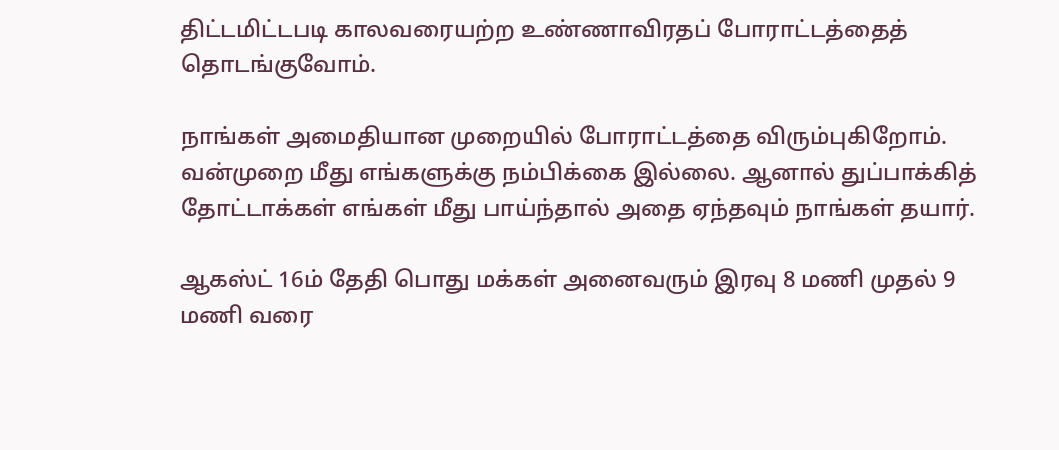திட்டமிட்டபடி காலவரையற்ற உண்ணாவிரதப் போராட்டத்தைத் தொடங்குவோம்.

நாங்கள் அமைதியான முறையில் போராட்டத்தை விரும்புகிறோம். வன்முறை மீது எங்களுக்கு நம்பிக்கை இல்லை. ஆனால் துப்பாக்கித் தோட்டாக்கள் எங்கள் மீது பாய்ந்தால் அதை ஏந்தவும் நாங்கள் தயார்.

ஆகஸ்ட் 16ம் தேதி பொது மக்கள் அனைவரும் இரவு 8 மணி முதல் 9 மணி வரை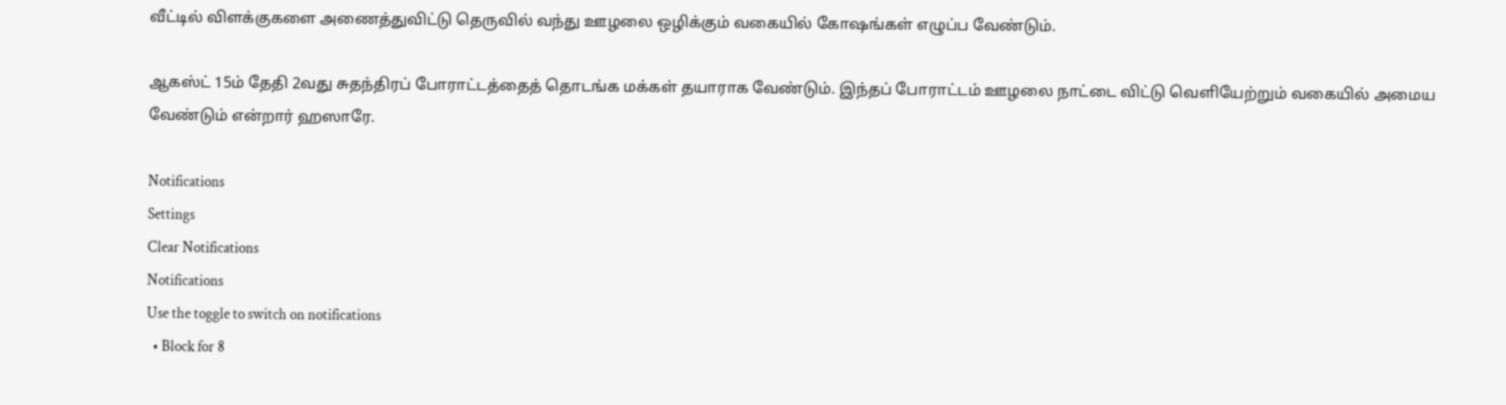வீட்டில் விளக்குகளை அணைத்துவிட்டு தெருவில் வந்து ஊழலை ஒழிக்கும் வகையில் கோஷங்கள் எழுப்ப வேண்டும்.

ஆகஸ்ட் 15ம் தேதி 2வது சுதந்திரப் போராட்டத்தைத் தொடங்க மக்கள் தயாராக வேண்டும். இந்தப் போராட்டம் ஊழலை நாட்டை விட்டு வெளியேற்றும் வகையில் அமைய வேண்டும் என்றார் ஹஸாரே.

Notifications
Settings
Clear Notifications
Notifications
Use the toggle to switch on notifications
  • Block for 8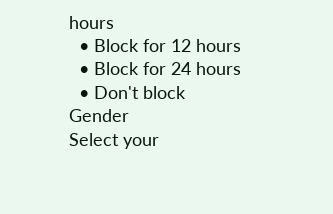hours
  • Block for 12 hours
  • Block for 24 hours
  • Don't block
Gender
Select your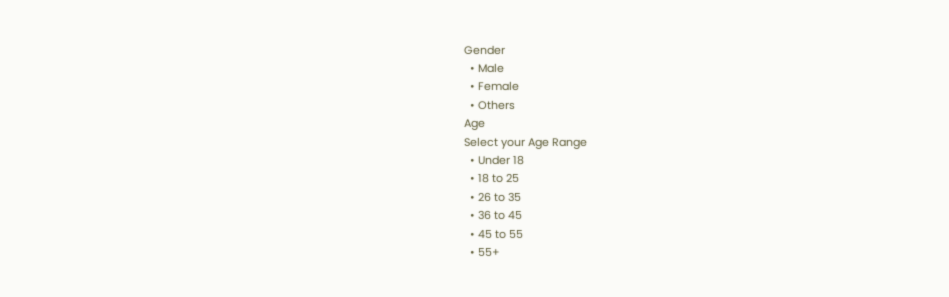Gender
  • Male
  • Female
  • Others
Age
Select your Age Range
  • Under 18
  • 18 to 25
  • 26 to 35
  • 36 to 45
  • 45 to 55
  • 55+